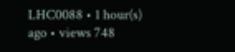LHC0088 • 1 hour(s) ago • views 748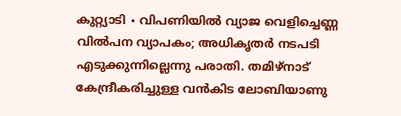കുറ്റ്യാടി ∙ വിപണിയിൽ വ്യാജ വെളിച്ചെണ്ണ വിൽപന വ്യാപകം; അധികൃതർ നടപടി എടുക്കുന്നില്ലെന്നു പരാതി. തമിഴ്നാട് കേന്ദ്രീകരിച്ചുള്ള വൻകിട ലോബിയാണു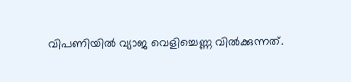വിപണിയിൽ വ്യാജ വെളിച്ചെണ്ണ വിൽക്കുന്നത്.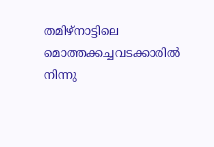തമിഴ്നാട്ടിലെ മൊത്തക്കച്ചവടക്കാരിൽ നിന്നു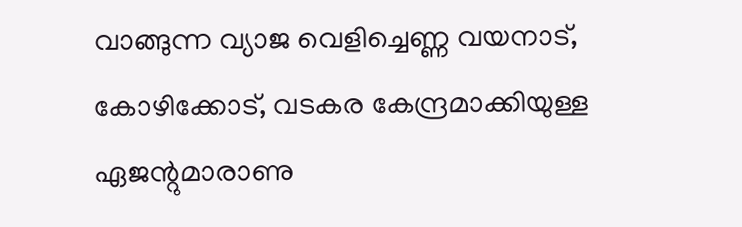വാങ്ങുന്ന വ്യാജ വെളിച്ചെണ്ണ വയനാട്, കോഴിക്കോട്, വടകര കേന്ദ്രമാക്കിയുള്ള ഏജന്റുമാരാണു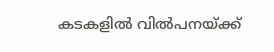കടകളിൽ വിൽപനയ്ക്ക്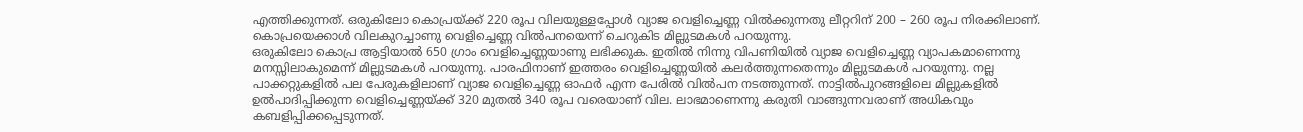എത്തിക്കുന്നത്. ഒരുകിലോ കൊപ്രയ്ക്ക് 220 രൂപ വിലയുള്ളപ്പോൾ വ്യാജ വെളിച്ചെണ്ണ വിൽക്കുന്നതു ലീറ്ററിന് 200 – 260 രൂപ നിരക്കിലാണ്. കൊപ്രയെക്കാൾ വിലകുറച്ചാണു വെളിച്ചെണ്ണ വിൽപനയെന്ന് ചെറുകിട മില്ലുടമകൾ പറയുന്നു.
ഒരുകിലോ കൊപ്ര ആട്ടിയാൽ 650 ഗ്രാം വെളിച്ചെണ്ണയാണു ലഭിക്കുക. ഇതിൽ നിന്നു വിപണിയിൽ വ്യാജ വെളിച്ചെണ്ണ വ്യാപകമാണെന്നു മനസ്സിലാകുമെന്ന് മില്ലുടമകൾ പറയുന്നു. പാരഫിനാണ് ഇത്തരം വെളിച്ചെണ്ണയിൽ കലർത്തുന്നതെന്നും മില്ലുടമകൾ പറയുന്നു. നല്ല പാക്കറ്റുകളിൽ പല പേരുകളിലാണ് വ്യാജ വെളിച്ചെണ്ണ ഓഫർ എന്ന പേരിൽ വിൽപന നടത്തുന്നത്. നാട്ടിൽപുറങ്ങളിലെ മില്ലുകളിൽ ഉൽപാദിപ്പിക്കുന്ന വെളിച്ചെണ്ണയ്ക്ക് 320 മുതൽ 340 രൂപ വരെയാണ് വില. ലാഭമാണെന്നു കരുതി വാങ്ങുന്നവരാണ് അധികവും കബളിപ്പിക്കപ്പെടുന്നത്.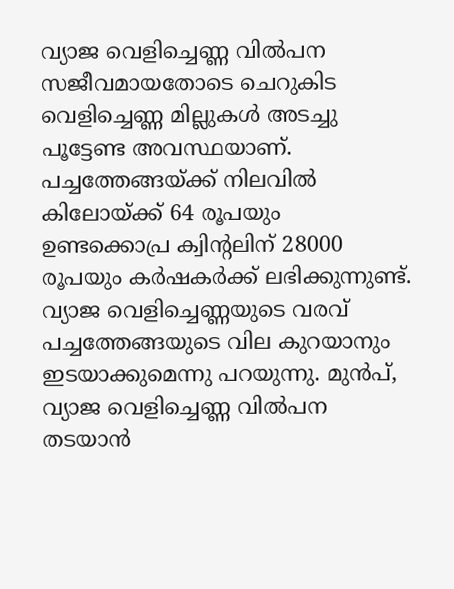വ്യാജ വെളിച്ചെണ്ണ വിൽപന സജീവമായതോടെ ചെറുകിട വെളിച്ചെണ്ണ മില്ലുകൾ അടച്ചു പൂട്ടേണ്ട അവസ്ഥയാണ്.
പച്ചത്തേങ്ങയ്ക്ക് നിലവിൽ കിലോയ്ക്ക് 64 രൂപയും ഉണ്ടക്കൊപ്ര ക്വിന്റലിന് 28000 രൂപയും കർഷകർക്ക് ലഭിക്കുന്നുണ്ട്. വ്യാജ വെളിച്ചെണ്ണയുടെ വരവ് പച്ചത്തേങ്ങയുടെ വില കുറയാനും ഇടയാക്കുമെന്നു പറയുന്നു. മുൻപ്, വ്യാജ വെളിച്ചെണ്ണ വിൽപന തടയാൻ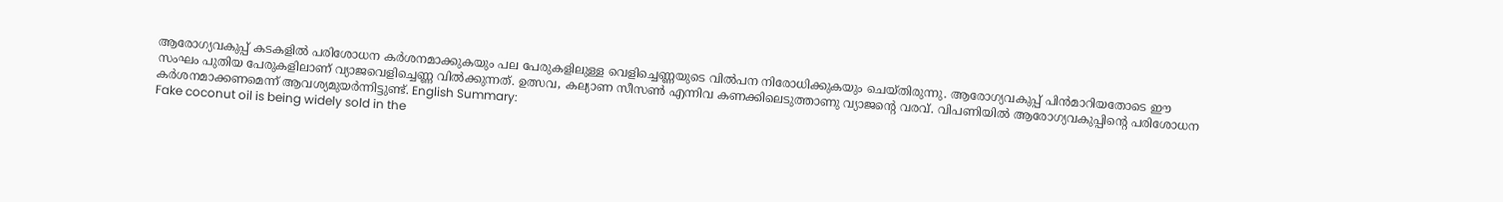ആരോഗ്യവകുപ്പ് കടകളിൽ പരിശോധന കർശനമാക്കുകയും പല പേരുകളിലുള്ള വെളിച്ചെണ്ണയുടെ വിൽപന നിരോധിക്കുകയും ചെയ്തിരുന്നു. ആരോഗ്യവകുപ്പ് പിൻമാറിയതോടെ ഈ സംഘം പുതിയ പേരുകളിലാണ് വ്യാജവെളിച്ചെണ്ണ വിൽക്കുന്നത്. ഉത്സവ, കല്യാണ സീസൺ എന്നിവ കണക്കിലെടുത്താണു വ്യാജന്റെ വരവ്. വിപണിയിൽ ആരോഗ്യവകുപ്പിന്റെ പരിശോധന കർശനമാക്കണമെന്ന് ആവശ്യമുയർന്നിട്ടുണ്ട്. English Summary:
Fake coconut oil is being widely sold in the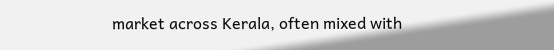market across Kerala, often mixed with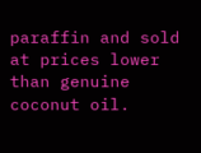paraffin and sold at prices lower than genuine coconut oil.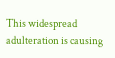This widespread adulteration is causing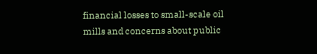financial losses to small-scale oil mills and concerns about public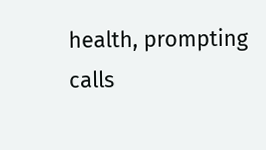health, prompting calls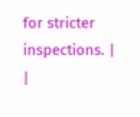for stricter inspections. |
|